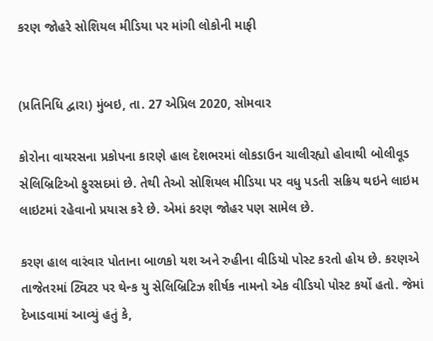કરણ જોહરે સોશિયલ મીડિયા પર માંગી લોકોની માફી


(પ્રતિનિધિ દ્વારા) મુંબઇ, તા. 27 એપ્રિલ 2020, સોમવાર

કોરોના વાયરસના પ્રકોપના કારણે હાલ દેશભરમાં લોકડાઉન ચાલીરહ્યો હોવાથી બોલીવૂડ સેલિબ્રિટિઓ ફુરસદમાં છે. તેથી તેઓ સોશિયલ મીડિયા પર વધુ પડતી સક્રિય થઇને લાઇમ લાઇટમાં રહેવાનો પ્રયાસ કરે છે. એમાં કરણ જોહર પણ સામેલ છે.

કરણ હાલ વારંવાર પોતાના બાળકો યશ અને રુહીના વીડિયો પોસ્ટ કરતો હોય છે. કરણએ તાજેતરમાં ટ્વિટર પર થેન્ક યુ સેલિબ્રિટિઝ શીર્ષક નામનો એક વીડિયો પોસ્ટ કર્યો હતો. જેમાં દેખાડવામાં આવ્યું હતું કે,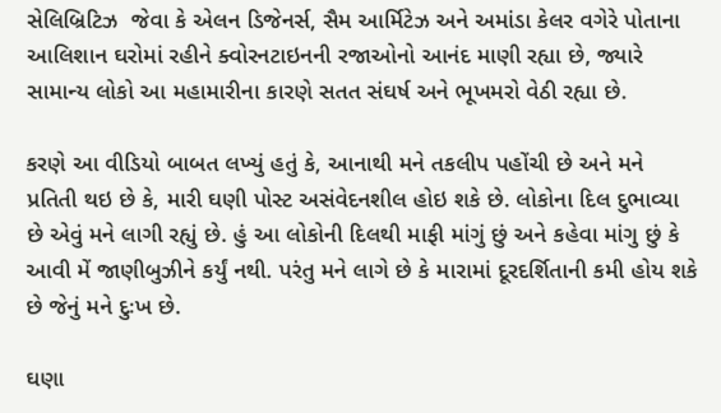સેલિબ્રિટિઝ  જેવા કે એલન ડિજેનર્સ, સૈમ આર્મિટેઝ અને અમાંડા કેલર વગેરે પોતાના આલિશાન ઘરોમાં રહીને ક્વોરનટાઇનની રજાઓનો આનંદ માણી રહ્યા છે, જ્યારે સામાન્ય લોકો આ મહામારીના કારણે સતત સંઘર્ષ અને ભૂખમરો વેઠી રહ્યા છે.

કરણે આ વીડિયો બાબત લખ્યું હતું કે, આનાથી મને તકલીપ પહોંચી છે અને મને પ્રતિતી થઇ છે કે, મારી ઘણી પોસ્ટ અસંવેદનશીલ હોઇ શકે છે. લોકોના દિલ દુભાવ્યા છે એવું મને લાગી રહ્યું છે. હું આ લોકોની દિલથી માફી માંગું છું અને કહેવા માંગુ છું કે આવી મેં જાણીબુઝીને કર્યું નથી. પરંતુ મને લાગે છે કે મારામાં દૂરદર્શિતાની કમી હોય શકે છે જેનું મને દુઃખ છે.

ઘણા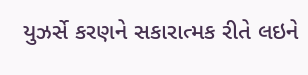યુઝર્સે કરણને સકારાત્મક રીતે લઇને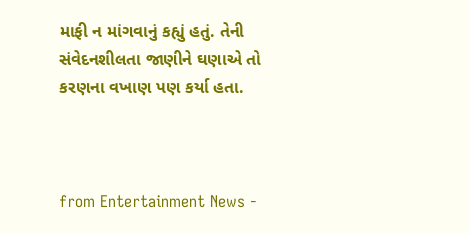માફી ન માંગવાનું કહ્યું હતું. તેની સંવેદનશીલતા જાણીને ઘણાએ તો કરણના વખાણ પણ કર્યા હતા.



from Entertainment News -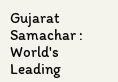Gujarat Samachar : World's Leading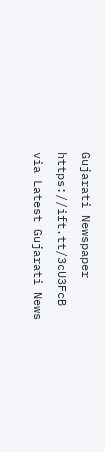Gujarati Newspaper https://ift.tt/3cU3FcB
via Latest Gujarati News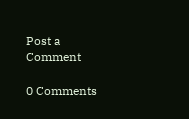Post a Comment

0 Comments